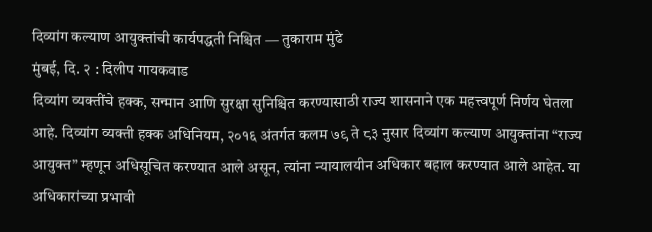दिव्यांग कल्याण आयुक्तांची कार्यपद्धती निश्चित — तुकाराम मुंढे
मुंबई, दि. २ : दिलीप गायकवाड
दिव्यांग व्यक्तींचे हक्क, सन्मान आणि सुरक्षा सुनिश्चित करण्यासाठी राज्य शासनाने एक महत्त्वपूर्ण निर्णय घेतला आहे. दिव्यांग व्यक्ती हक्क अधिनियम, २०१६ अंतर्गत कलम ७९ ते ८३ नुसार दिव्यांग कल्याण आयुक्तांना “राज्य आयुक्त” म्हणून अधिसूचित करण्यात आले असून, त्यांना न्यायालयीन अधिकार बहाल करण्यात आले आहेत. या अधिकारांच्या प्रभावी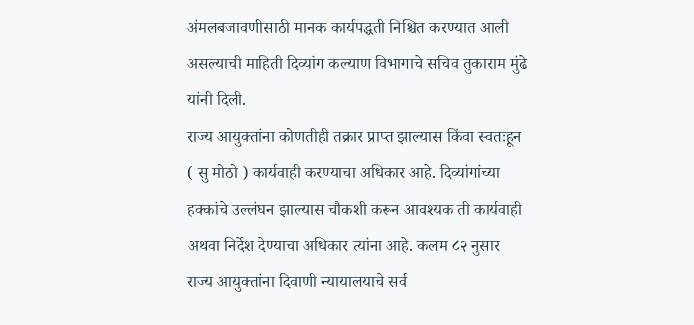अंमलबजावणीसाठी मानक कार्यपद्धती निश्चित करण्यात आली असल्याची माहिती दिव्यांग कल्याण विभागाचे सचिव तुकाराम मुंढे यांनी दिली.
राज्य आयुक्तांना कोणतीही तक्रार प्राप्त झाल्यास किंवा स्वतःहून ( सु मोठो ) कार्यवाही करण्याचा अधिकार आहे. दिव्यांगांच्या हक्कांचे उल्लंघन झाल्यास चौकशी करून आवश्यक ती कार्यवाही अथवा निर्देश देण्याचा अधिकार त्यांना आहे. कलम ८२ नुसार राज्य आयुक्तांना दिवाणी न्यायालयाचे सर्व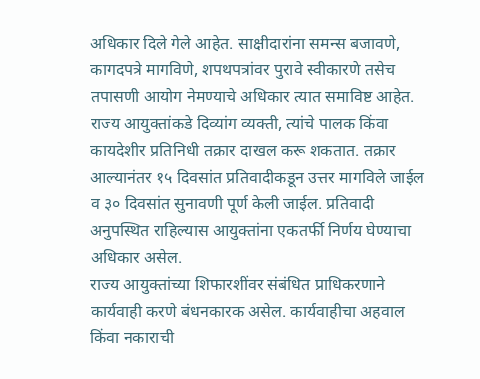अधिकार दिले गेले आहेत. साक्षीदारांना समन्स बजावणे, कागदपत्रे मागविणे, शपथपत्रांवर पुरावे स्वीकारणे तसेच तपासणी आयोग नेमण्याचे अधिकार त्यात समाविष्ट आहेत.
राज्य आयुक्तांकडे दिव्यांग व्यक्ती, त्यांचे पालक किंवा कायदेशीर प्रतिनिधी तक्रार दाखल करू शकतात. तक्रार आल्यानंतर १५ दिवसांत प्रतिवादीकडून उत्तर मागविले जाईल व ३० दिवसांत सुनावणी पूर्ण केली जाईल. प्रतिवादी अनुपस्थित राहिल्यास आयुक्तांना एकतर्फी निर्णय घेण्याचा अधिकार असेल.
राज्य आयुक्तांच्या शिफारशींवर संबंधित प्राधिकरणाने कार्यवाही करणे बंधनकारक असेल. कार्यवाहीचा अहवाल किंवा नकाराची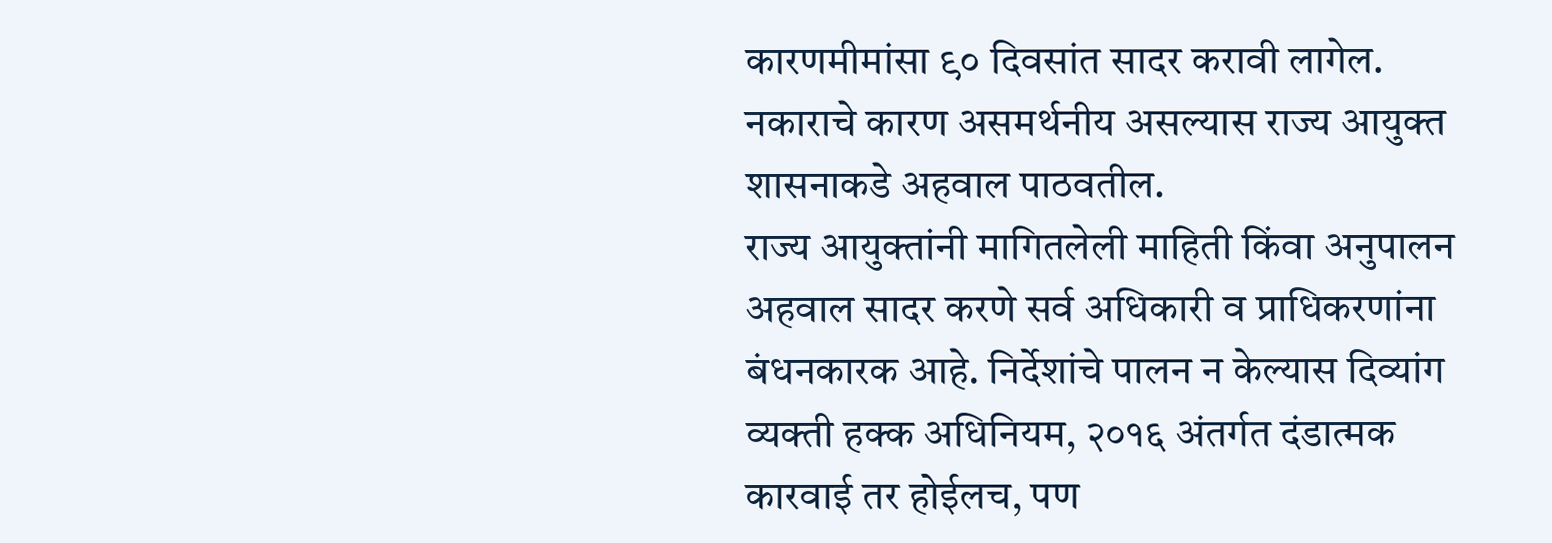कारणमीमांसा ९० दिवसांत सादर करावी लागेल. नकाराचे कारण असमर्थनीय असल्यास राज्य आयुक्त शासनाकडे अहवाल पाठवतील.
राज्य आयुक्तांनी मागितलेली माहिती किंवा अनुपालन अहवाल सादर करणे सर्व अधिकारी व प्राधिकरणांना बंधनकारक आहे. निर्देशांचे पालन न केल्यास दिव्यांग व्यक्ती हक्क अधिनियम, २०१६ अंतर्गत दंडात्मक कारवाई तर होईलच, पण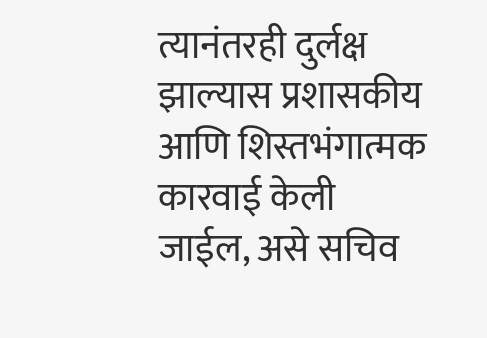त्यानंतरही दुर्लक्ष झाल्यास प्रशासकीय आणि शिस्तभंगात्मक कारवाई केली जाईल, असे सचिव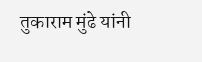तुकाराम मुंढे यांनी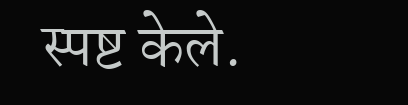स्पष्ट केले.